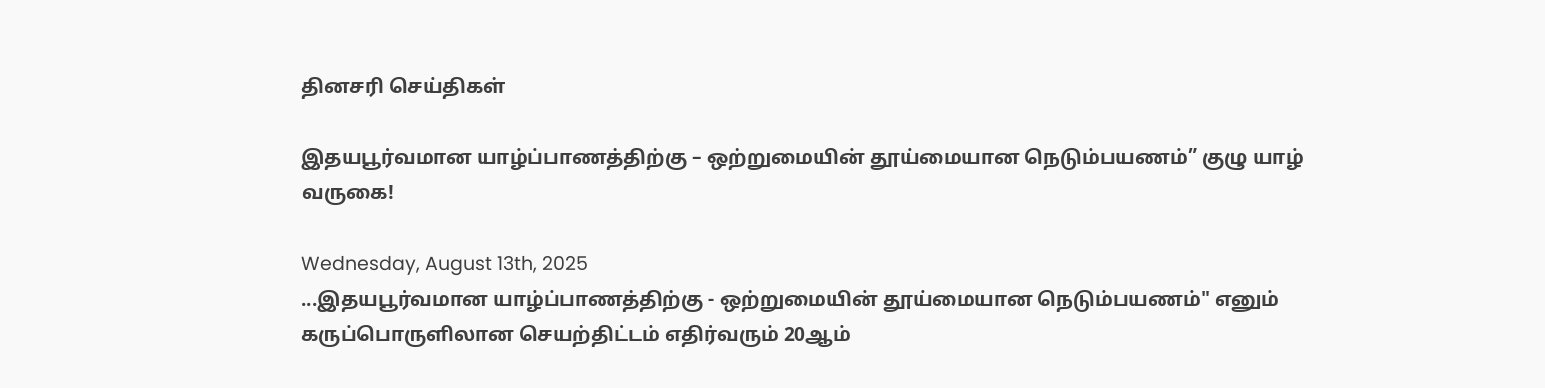தினசரி செய்திகள்

இதயபூர்வமான யாழ்ப்பாணத்திற்கு – ஒற்றுமையின் தூய்மையான நெடும்பயணம்” குழு யாழ் வருகை!

Wednesday, August 13th, 2025
...இதயபூர்வமான யாழ்ப்பாணத்திற்கு - ஒற்றுமையின் தூய்மையான நெடும்பயணம்" எனும் கருப்பொருளிலான செயற்திட்டம் எதிர்வரும் 20ஆம்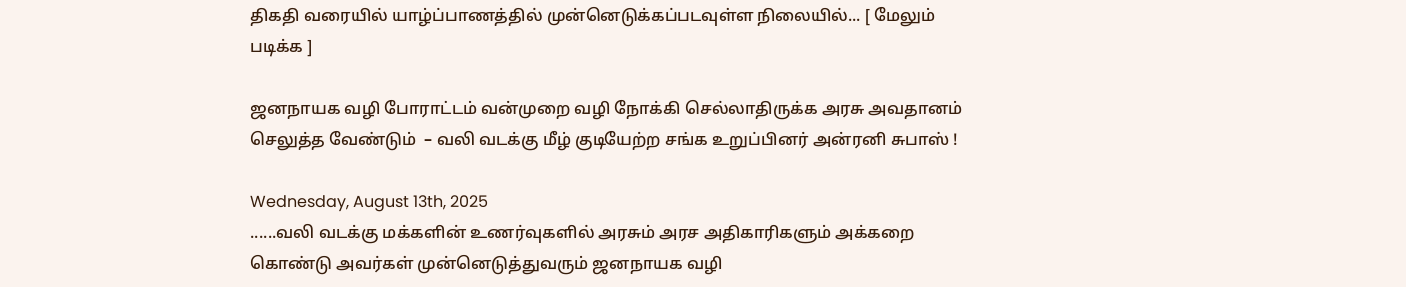திகதி வரையில் யாழ்ப்பாணத்தில் முன்னெடுக்கப்படவுள்ள நிலையில்... [ மேலும் படிக்க ]

ஜனநாயக வழி போராட்டம் வன்முறை வழி நோக்கி செல்லாதிருக்க அரசு அவதானம் செலுத்த வேண்டும்  – வலி வடக்கு மீழ் குடியேற்ற சங்க உறுப்பினர் அன்ரனி சுபாஸ் !

Wednesday, August 13th, 2025
......வலி வடக்கு மக்களின் உணர்வுகளில் அரசும் அரச அதிகாரிகளும் அக்கறை கொண்டு அவர்கள் முன்னெடுத்துவரும் ஜனநாயக வழி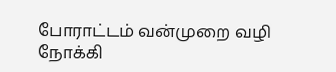போராட்டம் வன்முறை வழி நோக்கி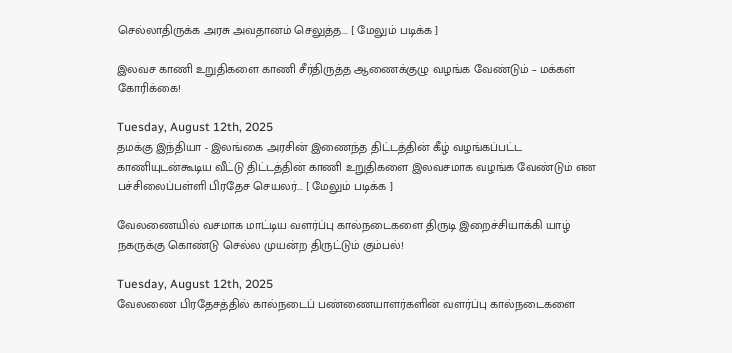செல்லாதிருக்க அரசு அவதானம் செலுத்த... [ மேலும் படிக்க ]

இலவச காணி உறுதிகளை காணி சீர்திருத்த ஆணைக்குழு வழங்க வேண்டும் – மக்கள் கோரிக்கை!

Tuesday, August 12th, 2025
தமக்கு இந்தியா - இலங்கை அரசின் இணைந்த திட்டத்தின் கீழ் வழங்கப்பட்ட காணியுடன்கூடிய வீட்டு திட்டத்தின் காணி உறுதிகளை இலவசமாக வழங்க வேண்டும் என பச்சிலைப்பள்ளி பிரதேச செயலர்... [ மேலும் படிக்க ]

வேலணையில் வசமாக மாட்டிய வளர்ப்பு கால்நடைகளை திருடி இறைச்சியாக்கி யாழ் நகருக்கு கொண்டு செல்ல முயன்ற திருட்டும் கும்பல்!

Tuesday, August 12th, 2025
வேலணை பிரதேசத்தில் கால்நடைப் பண்ணையாளர்களின் வளர்ப்பு கால்நடைகளை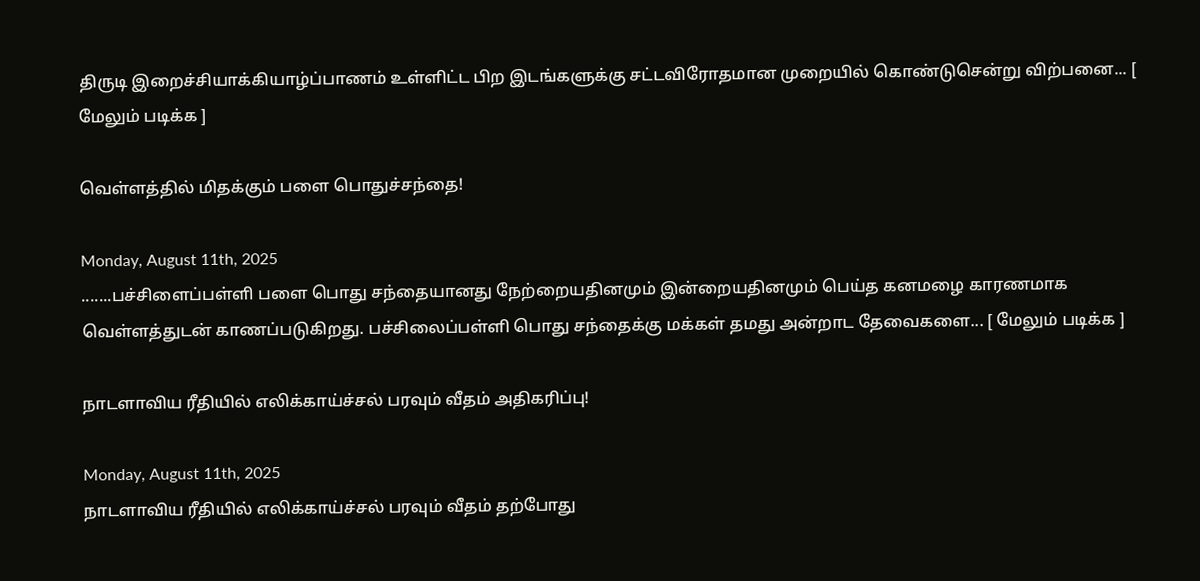திருடி இறைச்சியாக்கியாழ்ப்பாணம் உள்ளிட்ட பிற இடங்களுக்கு சட்டவிரோதமான முறையில் கொண்டுசென்று விற்பனை... [ மேலும் படிக்க ]

வெள்ளத்தில் மிதக்கும் பளை பொதுச்சந்தை!

Monday, August 11th, 2025
.......பச்சிளைப்பள்ளி பளை பொது சந்தையானது நேற்றையதினமும் இன்றையதினமும் பெய்த கனமழை காரணமாக வெள்ளத்துடன் காணப்படுகிறது. பச்சிலைப்பள்ளி பொது சந்தைக்கு மக்கள் தமது அன்றாட தேவைகளை... [ மேலும் படிக்க ]

நாடளாவிய ரீதியில் எலிக்காய்ச்சல் பரவும் வீதம் அதிகரிப்பு!

Monday, August 11th, 2025
நாடளாவிய ரீதியில் எலிக்காய்ச்சல் பரவும் வீதம் தற்போது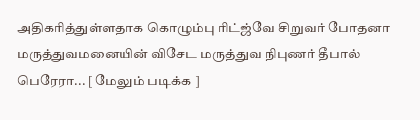அதிகரித்துள்ளதாக கொழும்பு ரிட்ஜ்வே சிறுவர் போதனா மருத்துவமனையின் விசேட மருத்துவ நிபுணர் தீபால் பெரேரா... [ மேலும் படிக்க ]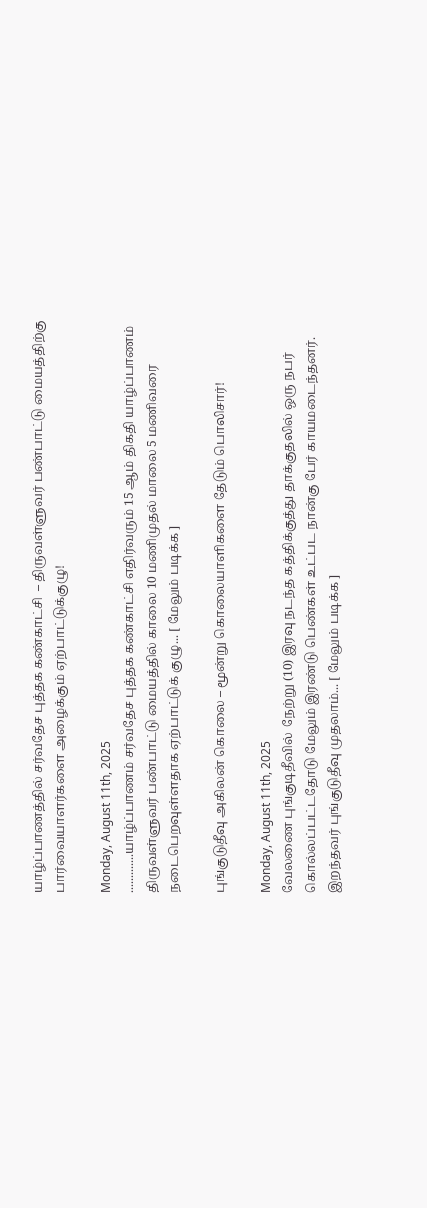யாழ்ப்பாணத்தில் சர்வதேச புத்தக கண்காட்சி  – திருவள்ளுவர் பண்பாட்டு மையத்திற்கு பார்வையாளர்களை அழைக்கும் ஏற்பாட்டுக்குழு!

Monday, August 11th, 2025
.............யாழ்ப்பாணம் சர்வதேச புத்தக கண்காட்சி எதிர்வரும் 15 ஆம் திகதி யாழ்ப்பாணம் திருவள்ளுவர் பண்பாட்டு மையத்தில் காலை 10 மணிமுதல் மாலை 5 மணிவரை நடைபெறவுள்ளதாக ஏற்பாட்டுக் குழு... [ மேலும் படிக்க ]

புங்குடுதீவு அகிலன் கொலை – மூன்று கொலையாளிகளை தேடும் பொலிசார்!

Monday, August 11th, 2025
வேலணை புங்குடிதீவில்  நேற்று (10) இரவு நடந்த கத்திக்குத்து தாக்குதலில் ஒரு நபர் கொல்லப்பட்டதோடு மேலும் இரண்டு பெண்கள் உட்பட நான்கு பேர் காயமடைந்தனர். இறந்தவர் புங்குடுதீவு முதலாம்... [ மேலும் படிக்க ]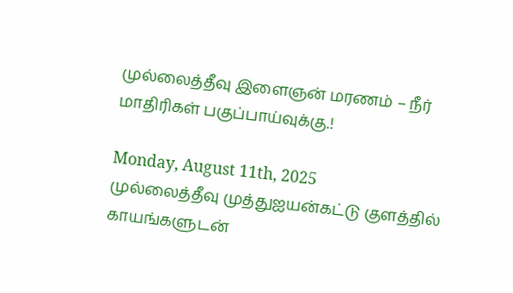முல்லைத்தீவு இளைஞன் மரணம் – நீர் மாதிரிகள் பகுப்பாய்வுக்கு.!

Monday, August 11th, 2025
முல்லைத்தீவு முத்துஐயன்கட்டு குளத்தில் காயங்களுடன்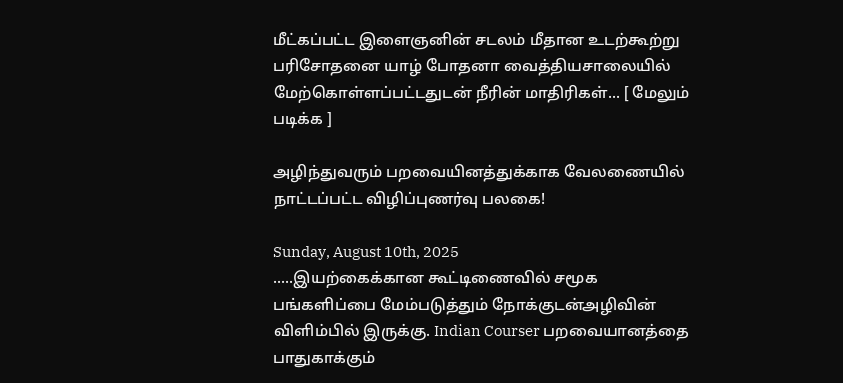மீட்கப்பட்ட இளைஞனின் சடலம் மீதான உடற்கூற்று  பரிசோதனை யாழ் போதனா வைத்தியசாலையில் மேற்கொள்ளப்பட்டதுடன் நீரின் மாதிரிகள்... [ மேலும் படிக்க ]

அழிந்துவரும் பறவையினத்துக்காக வேலணையில் நாட்டப்பட்ட விழிப்புணர்வு பலகை!

Sunday, August 10th, 2025
.....இயற்கைக்கான கூட்டிணைவில் சமூக பங்களிப்பை மேம்படுத்தும் நோக்குடன்அழிவின் விளிம்பில் இருக்கு. Indian Courser பறவையானத்தை பாதுகாக்கும்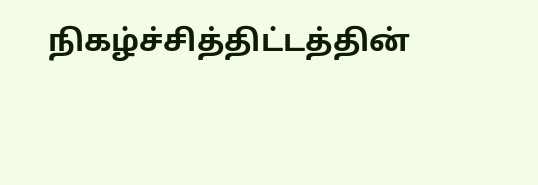நிகழ்ச்சித்திட்டத்தின்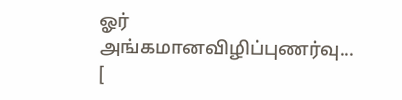ஓர் அங்கமானவிழிப்புணர்வு... [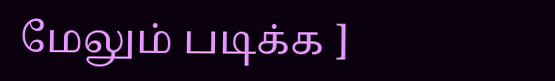மேலும் படிக்க ]